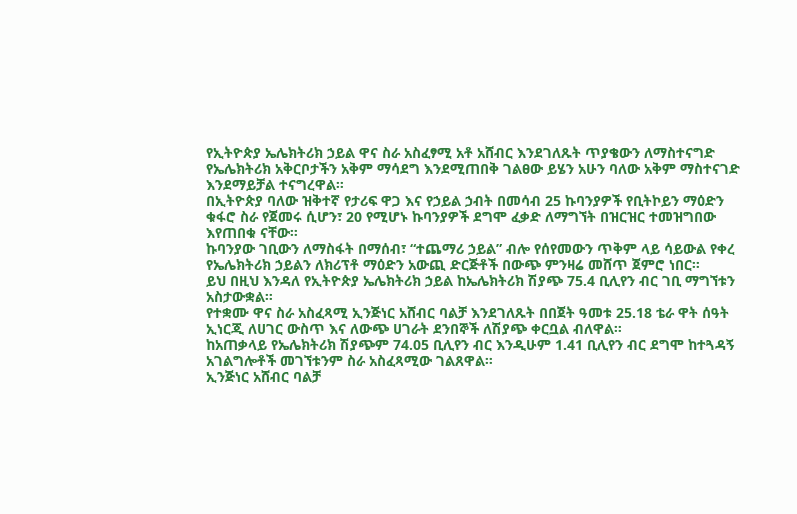የኢትዮጵያ ኤሌክትሪክ ኃይል ዋና ስራ አስፈፃሚ አቶ አሸብር እንደገለጹት ጥያቄውን ለማስተናግድ የኤሌክትሪክ አቅርቦታችን አቅም ማሳደግ እንደሚጠበቅ ገልፀው ይሄን አሁን ባለው አቅም ማስተናገድ እንደማይቻል ተናግረዋል።
በኢትዮጵያ ባለው ዝቅተኛ የታሪፍ ዋጋ እና የኃይል ኃብት በመሳብ 25 ኩባንያዎች የቢትኮይን ማዕድን ቁፋሮ ስራ የጀመሩ ሲሆን፣ 20 የሚሆኑ ኩባንያዎች ደግሞ ፈቃድ ለማግኘት በዝርዝር ተመዝግበው እየጠበቁ ናቸው።
ኩባንያው ገቢውን ለማስፋት በማሰብ፣ “ተጨማሪ ኃይል” ብሎ የሰየመውን ጥቅም ላይ ሳይውል የቀረ የኤሌክትሪክ ኃይልን ለክሪፕቶ ማዕድን አውጪ ድርጅቶች በውጭ ምንዛሬ መሸጥ ጀምሮ ነበር።
ይህ በዚህ እንዳለ የኢትዮጵያ ኤሌክትሪክ ኃይል ከኤሌክትሪክ ሽያጭ 75.4 ቢሊየን ብር ገቢ ማግኘቱን አስታውቋል።
የተቋሙ ዋና ስራ አስፈጻሚ ኢንጅነር አሸብር ባልቻ እንደገለጹት በበጀት ዓመቱ 25.18 ቴራ ዋት ሰዓት ኢነርጂ ለሀገር ውስጥ እና ለውጭ ሀገራት ደንበኞች ለሽያጭ ቀርቧል ብለዋል።
ከአጠቃላይ የኤሌክትሪክ ሽያጭም 74.05 ቢሊየን ብር እንዲሁም 1.41 ቢሊየን ብር ደግሞ ከተጓዳኝ አገልግሎቶች መገኘቱንም ስራ አስፈጻሚው ገልጸዋል።
ኢንጅነር አሸብር ባልቻ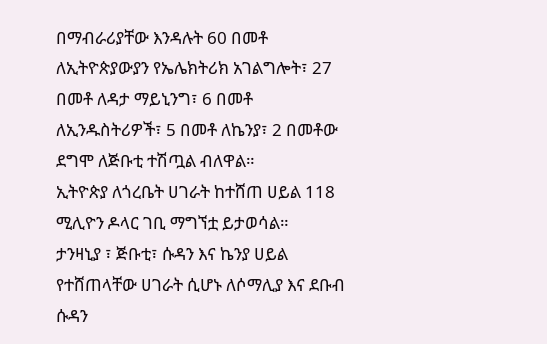በማብራሪያቸው እንዳሉት 60 በመቶ ለኢትዮጵያውያን የኤሌክትሪክ አገልግሎት፣ 27 በመቶ ለዳታ ማይኒንግ፣ 6 በመቶ ለኢንዱስትሪዎች፣ 5 በመቶ ለኬንያ፣ 2 በመቶው ደግሞ ለጅቡቲ ተሽጧል ብለዋል።
ኢትዮጵያ ለጎረቤት ሀገራት ከተሸጠ ሀይል 118 ሚሊዮን ዶላር ገቢ ማግኘቷ ይታወሳል።
ታንዛኒያ ፣ ጅቡቲ፣ ሱዳን እና ኬንያ ሀይል የተሸጠላቸው ሀገራት ሲሆኑ ለሶማሊያ እና ደቡብ ሱዳን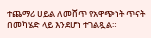ተጨማሪ ሀይል ለመሸጥ የአዋጭነት ጥናት በመካሄድ ላይ እንደሆነ ተገልጿል።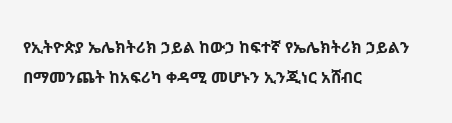የኢትዮጵያ ኤሌክትሪክ ኃይል ከውኃ ከፍተኛ የኤሌክትሪክ ኃይልን በማመንጨት ከአፍሪካ ቀዳሚ መሆኑን ኢንጂነር አሸብር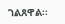ገልጸዋል፡፡